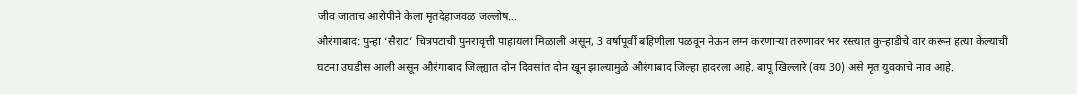जीव जाताच आरोपीने केला मृतदेहाजवळ जल्लोष…
औरंगाबाद: पुन्हा ‘सैराट’ चित्रपटाची पुनरावृत्ती पाहायला मिळाली असून, 3 वर्षापूर्वी बहिणीला पळवून नेऊन लग्न करणाऱ्या तरुणावर भर रस्त्यात कुऱ्हाडीचे वार करून हत्या केल्याची घटना उघडीस आली असून औरंगाबाद जिल्ह्यात दोन दिवसांत दोन खून झाल्यामुळे औरंगाबाद जिल्हा हादरला आहे. बापू खिल्लारे (वय 30) असे मृत युवकाचे नाव आहे.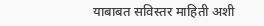याबाबत सविस्तर माहिती अशी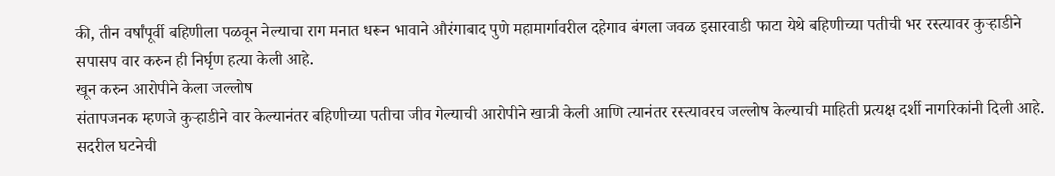की, तीन वर्षांपूर्वी बहिणीला पळवून नेल्याचा राग मनात धरून भावाने औरंगाबाद पुणे महामार्गावरील दहेगाव बंगला जवळ इसारवाडी फाटा येथे बहिणीच्या पतीची भर रस्त्यावर कुऱ्हाडीने सपासप वार करुन ही निर्घृण हत्या केली आहे.
खून करुन आरोपीने केला जल्लोष
संतापजनक म्हणजे कुऱ्हाडीने वार केल्यानंतर बहिणीच्या पतीचा जीव गेल्याची आरोपीने खात्री केली आणि त्यानंतर रस्त्यावरच जल्लोष केल्याची माहिती प्रत्यक्ष दर्शी नागरिकांनी दिली आहे. सदरील घटनेची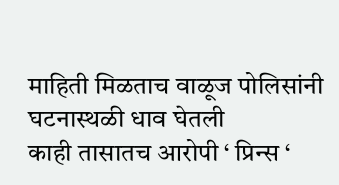माहिती मिळताच वाळूज पोलिसांनी घटनास्थळी धाव घेतली
काही तासातच आरोपी ‘ प्रिन्स ‘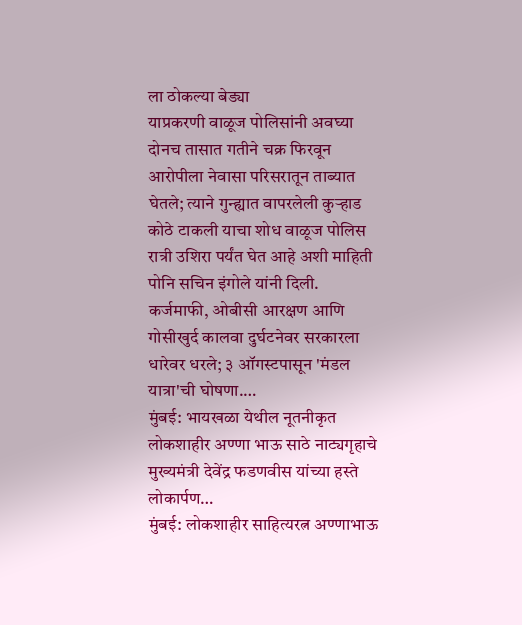ला ठोकल्या बेड्या
याप्रकरणी वाळूज पोलिसांनी अवघ्या दोनच तासात गतीने चक्र फिरवून आरोपीला नेवासा परिसरातून ताब्यात घेतले; त्याने गुन्ह्यात वापरलेली कुऱ्हाड कोठे टाकली याचा शोध वाळूज पोलिस रात्री उशिरा पर्यंत घेत आहे अशी माहिती पोनि सचिन इंगोले यांनी दिली.
कर्जमाफी, ओबीसी आरक्षण आणि गोसीखुर्द कालवा दुर्घटनेवर सरकारला धारेवर धरले; ३ ऑगस्टपासून 'मंडल यात्रा'ची घोषणा.…
मुंबई: भायखळा येथील नूतनीकृत लोकशाहीर अण्णा भाऊ साठे नाट्यगृहाचे मुख्यमंत्री देवेंद्र फडणवीस यांच्या हस्ते लोकार्पण…
मुंबई: लोकशाहीर साहित्यरत्न अण्णाभाऊ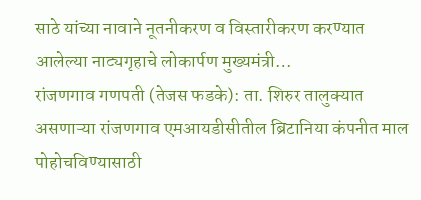साठे यांच्या नावाने नूतनीकरण व विस्तारीकरण करण्यात आलेल्या नाट्यगृहाचे लोकार्पण मुख्यमंत्री…
रांजणगाव गणपती (तेजस फडके): ता. शिरुर तालुक्यात असणाऱ्या रांजणगाव एमआयडीसीतील ब्रिटानिया कंपनीत माल पोहोचविण्यासाठी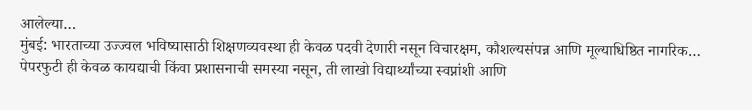आलेल्या…
मुंबई: भारताच्या उज्ज्वल भविष्यासाठी शिक्षणव्यवस्था ही केवळ पदवी देणारी नसून विचारक्षम, कौशल्यसंपन्न आणि मूल्याधिष्ठित नागरिक…
पेपरफुटी ही केवळ कायद्याची किंवा प्रशासनाची समस्या नसून, ती लाखो विद्यार्थ्यांच्या स्वप्नांशी आणि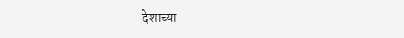देशाच्या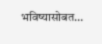भविष्यासोबत…